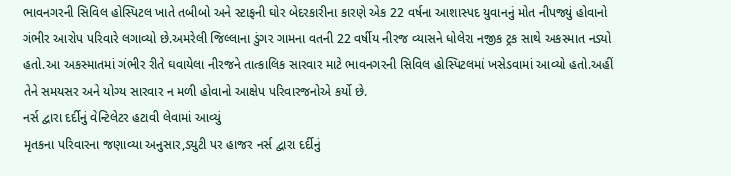ભાવનગરની સિવિલ હોસ્પિટલ ખાતે તબીબો અને સ્ટાફની ઘોર બેદરકારીના કારણે એક 22 વર્ષના આશાસ્પદ યુવાનનું મોત નીપજ્યું હોવાનો ગંભીર આરોપ પરિવારે લગાવ્યો છે.અમરેલી જિલ્લાના ડુંગર ગામના વતની 22 વર્ષીય નીરજ વ્યાસને ધોલેરા નજીક ટ્રક સાથે અકસ્માત નડ્યો હતો.આ અકસ્માતમાં ગંભીર રીતે ઘવાયેલા નીરજને તાત્કાલિક સારવાર માટે ભાવનગરની સિવિલ હોસ્પિટલમાં ખસેડવામાં આવ્યો હતો.અહીં તેને સમયસર અને યોગ્ય સારવાર ન મળી હોવાનો આક્ષેપ પરિવારજનોએ કર્યો છે.
નર્સ દ્વારા દર્દીનું વેન્ટિલેટર હટાવી લેવામાં આવ્યું
મૃતકના પરિવારના જણાવ્યા અનુસાર,ડ્યુટી પર હાજર નર્સ દ્વારા દર્દીનું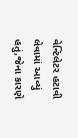વેન્ટિલેટર હટાવી લેવામાં આવ્યું હતું,જેના કારણે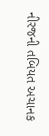નીરજની તબિયત અચાનક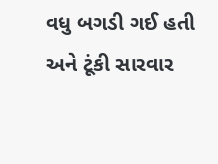વધુ બગડી ગઈ હતી અને ટૂંકી સારવાર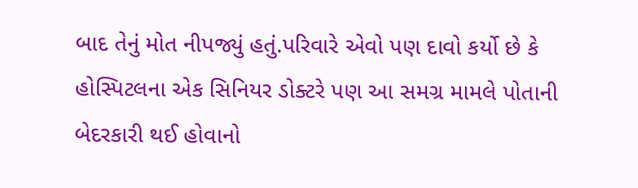બાદ તેનું મોત નીપજ્યું હતું.પરિવારે એવો પણ દાવો કર્યો છે કે હોસ્પિટલના એક સિનિયર ડોક્ટરે પણ આ સમગ્ર મામલે પોતાની બેદરકારી થઈ હોવાનો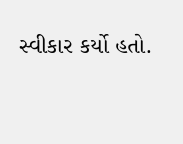સ્વીકાર કર્યો હતો.